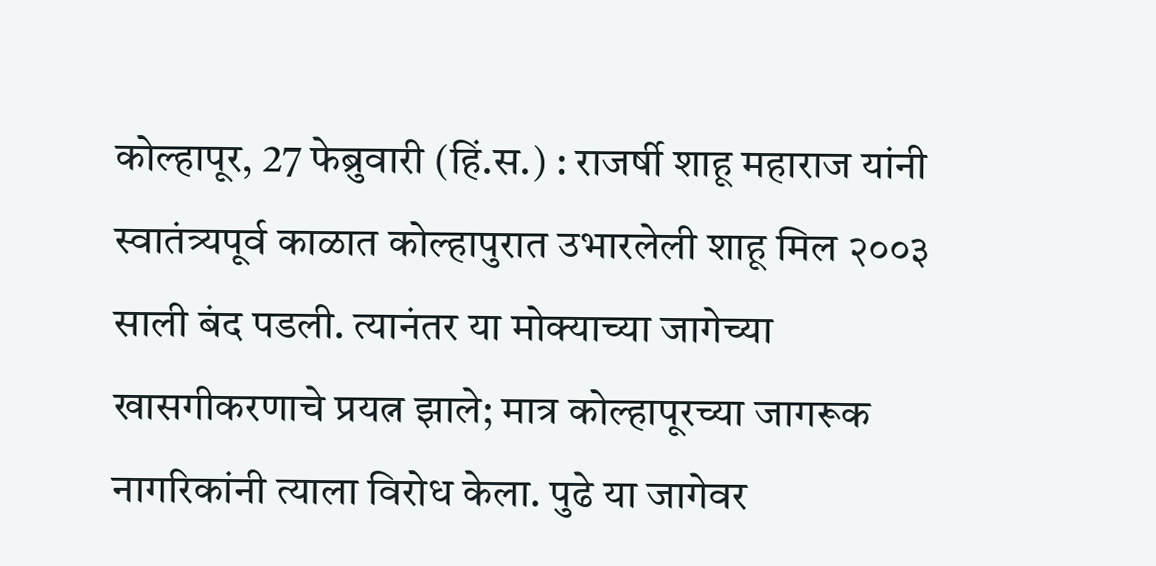कोल्हापूर, 27 फेब्रुवारी (हिं.स.) : राजर्षी शाहू महाराज यांनी स्वातंत्र्यपूर्व काळात कोल्हापुरात उभारलेली शाहू मिल २००३ साली बंद पडली. त्यानंतर या मोक्याच्या जागेच्या खासगीकरणाचे प्रयत्न झाले; मात्र कोल्हापूरच्या जागरूक नागरिकांनी त्याला विरोध केला. पुढे या जागेवर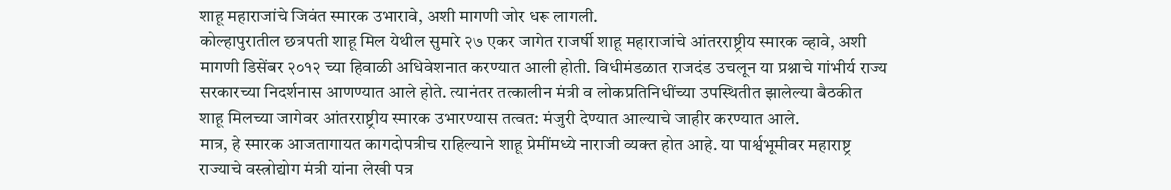शाहू महाराजांचे जिवंत स्मारक उभारावे, अशी मागणी जोर धरू लागली.
कोल्हापुरातील छत्रपती शाहू मिल येथील सुमारे २७ एकर जागेत राजर्षी शाहू महाराजांचे आंतरराष्ट्रीय स्मारक व्हावे, अशी मागणी डिसेंबर २०१२ च्या हिवाळी अधिवेशनात करण्यात आली होती. विधीमंडळात राजदंड उचलून या प्रश्नाचे गांभीर्य राज्य सरकारच्या निदर्शनास आणण्यात आले होते. त्यानंतर तत्कालीन मंत्री व लोकप्रतिनिधींच्या उपस्थितीत झालेल्या बैठकीत शाहू मिलच्या जागेवर आंतरराष्ट्रीय स्मारक उभारण्यास तत्वत: मंजुरी देण्यात आल्याचे जाहीर करण्यात आले.
मात्र, हे स्मारक आजतागायत कागदोपत्रीच राहिल्याने शाहू प्रेमींमध्ये नाराजी व्यक्त होत आहे. या पार्श्वभूमीवर महाराष्ट्र राज्याचे वस्त्रोद्योग मंत्री यांना लेखी पत्र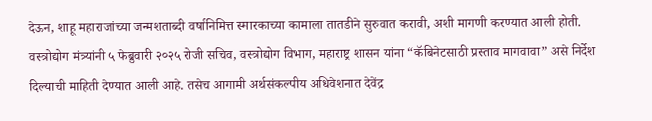देऊन, शाहू महाराजांच्या जन्मशताब्दी वर्षानिमित्त स्मारकाच्या कामाला तातडीने सुरुवात करावी, अशी मागणी करण्यात आली होती.
वस्त्रोद्योग मंत्र्यांनी ५ फेब्रुवारी २०२५ रोजी सचिव, वस्त्रोद्योग विभाग, महाराष्ट्र शासन यांना “कॅबिनेटसाठी प्रस्ताव मागवावा” असे निर्देश दिल्याची माहिती देण्यात आली आहे. तसेच आगामी अर्थसंकल्पीय अधिवेशनात देवेंद्र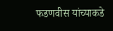फडणवीस यांच्याकडे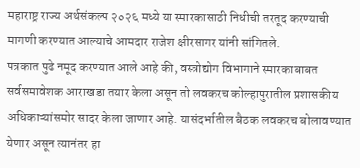महाराष्ट्र राज्य अर्थसंकल्प २०२६ मध्ये या स्मारकासाठी निधीची तरतूद करण्याची मागणी करण्यात आल्याचे आमदार राजेश क्षीरसागर यांनी सांगितले.
पत्रकात पुढे नमूद करण्यात आले आहे की, वस्त्रोद्योग विभागाने स्मारकाबाबत सर्वसमावेशक आराखडा तयार केला असून तो लवकरच कोल्हापुरातील प्रशासकीय अधिकाऱ्यांसमोर सादर केला जाणार आहे. यासंदर्भातील बैठक लवकरच बोलावण्यात येणार असून त्यानंतर हा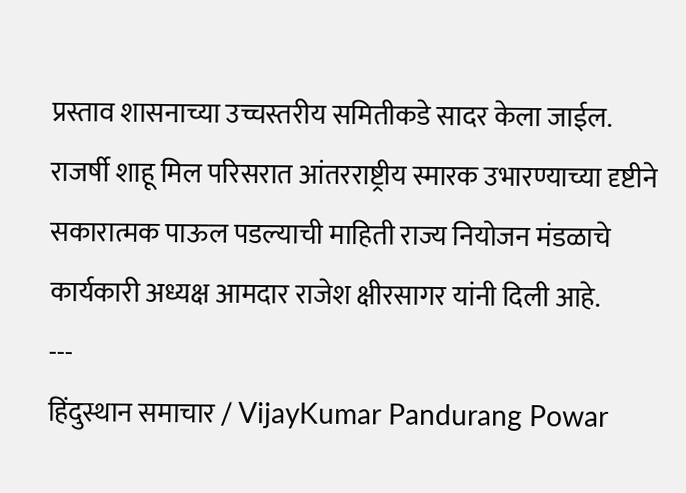प्रस्ताव शासनाच्या उच्चस्तरीय समितीकडे सादर केला जाईल.
राजर्षी शाहू मिल परिसरात आंतरराष्ट्रीय स्मारक उभारण्याच्या दृष्टीने सकारात्मक पाऊल पडल्याची माहिती राज्य नियोजन मंडळाचे कार्यकारी अध्यक्ष आमदार राजेश क्षीरसागर यांनी दिली आहे.
---
हिंदुस्थान समाचार / VijayKumar Pandurang Powar